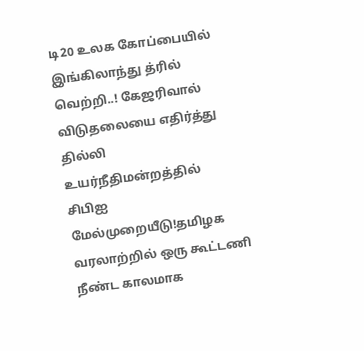டி20 உலக கோப்பையில் இங்கிலாந்து த்ரில் வெற்றி..! கேஜரிவால் விடுதலையை எதிர்த்து தில்லி உயர்நீதிமன்றத்தில் சிபிஐ மேல்முறையீடு!தமிழக வரலாற்றில் ஒரு கூட்டணி நீண்ட காலமாக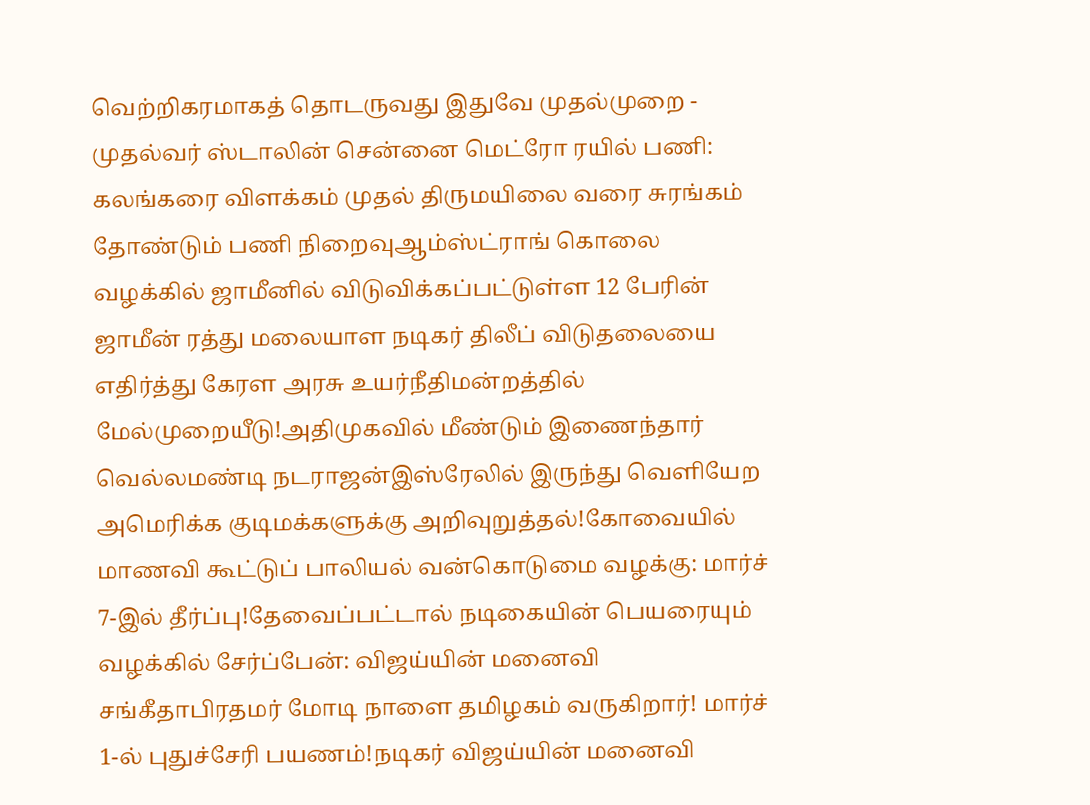வெற்றிகரமாகத் தொடருவது இதுவே முதல்முறை - முதல்வர் ஸ்டாலின் சென்னை மெட்ரோ ரயில் பணி: கலங்கரை விளக்கம் முதல் திருமயிலை வரை சுரங்கம் தோண்டும் பணி நிறைவுஆம்ஸ்ட்ராங் கொலை வழக்கில் ஜாமீனில் விடுவிக்கப்பட்டுள்ள 12 பேரின் ஜாமீன் ரத்து மலையாள நடிகர் திலீப் விடுதலையை எதிர்த்து கேரள அரசு உயர்நீதிமன்றத்தில் மேல்முறையீடு!அதிமுகவில் மீண்டும் இணைந்தார் வெல்லமண்டி நடராஜன்இஸ்ரேலில் இருந்து வெளியேற அமெரிக்க குடிமக்களுக்கு அறிவுறுத்தல்!கோவையில் மாணவி கூட்டுப் பாலியல் வன்கொடுமை வழக்கு: மார்ச் 7-இல் தீர்ப்பு!தேவைப்பட்டால் நடிகையின் பெயரையும் வழக்கில் சேர்ப்பேன்: விஜய்யின் மனைவி சங்கீதாபிரதமர் மோடி நாளை தமிழகம் வருகிறார்! மார்ச் 1-ல் புதுச்சேரி பயணம்!நடிகர் விஜய்யின் மனைவி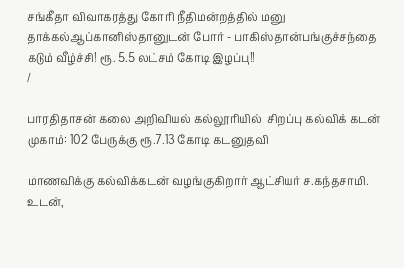சங்கீதா விவாகரத்து கோரி நீதிமன்றத்தில் மனு தாக்கல்ஆப்கானிஸ்தானுடன் போர் - பாகிஸ்தான்பங்குச்சந்தை கடும் வீழ்ச்சி! ரூ. 5.5 லட்சம் கோடி இழப்பு!!
/

பாரதிதாசன் கலை அறிவியல் கல்லூரியில்  சிறப்பு கல்விக் கடன் முகாம்: 102 பேருக்கு ரூ.7.13 கோடி கடனுதவி

மாணவிக்கு கல்விக்கடன் வழங்குகிறார் ஆட்சியர் ச.கந்தசாமி. உடன்,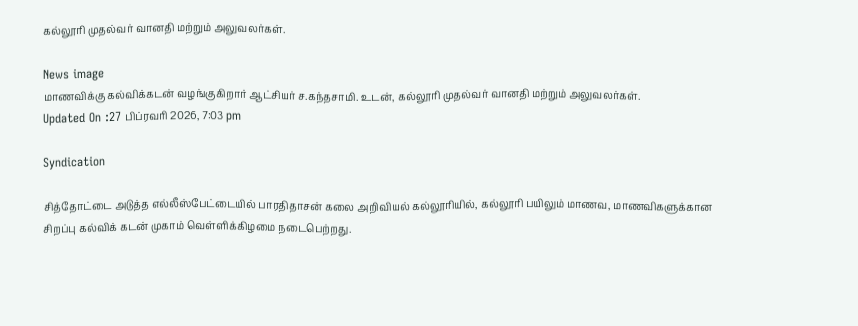கல்லூரி முதல்வர் வானதி மற்றும் அலுவலர்கள்.

News image
மாணவிக்கு கல்விக்கடன் வழங்குகிறார் ஆட்சியர் ச.கந்தசாமி. உடன், கல்லூரி முதல்வர் வானதி மற்றும் அலுவலர்கள்.
Updated On :27 பிப்ரவரி 2026, 7:03 pm

Syndication

சித்தோட்டை அடுத்த எல்லீஸ்பேட்டையில் பாரதிதாசன் கலை அறிவியல் கல்லூரியில், கல்லூரி பயிலும் மாணவ, மாணவிகளுக்கான சிறப்பு கல்விக் கடன் முகாம் வெள்ளிக்கிழமை நடைபெற்றது.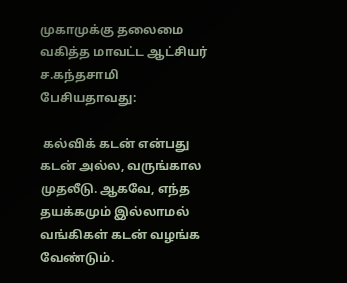முகாமுக்கு தலைமை வகித்த மாவட்ட ஆட்சியர் ச.கந்தசாமி பேசியதாவது:

 கல்விக் கடன் என்பது கடன் அல்ல, வருங்கால முதலீடு. ஆகவே, எந்த தயக்கமும் இல்லாமல் வங்கிகள் கடன் வழங்க வேண்டும்.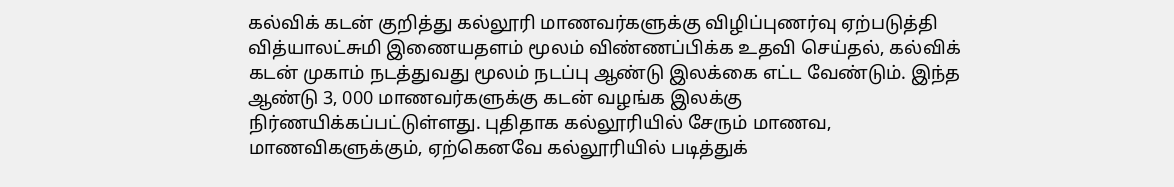கல்விக் கடன் குறித்து கல்லூரி மாணவர்களுக்கு விழிப்புணர்வு ஏற்படுத்தி வித்யாலட்சுமி இணையதளம் மூலம் விண்ணப்பிக்க உதவி செய்தல், கல்விக் கடன் முகாம் நடத்துவது மூலம் நடப்பு ஆண்டு இலக்கை எட்ட வேண்டும். இந்த ஆண்டு 3, 000 மாணவர்களுக்கு கடன் வழங்க இலக்கு நிர்ணயிக்கப்பட்டுள்ளது. புதிதாக கல்லூரியில் சேரும் மாணவ,  மாணவிகளுக்கும், ஏற்கெனவே கல்லூரியில் படித்துக்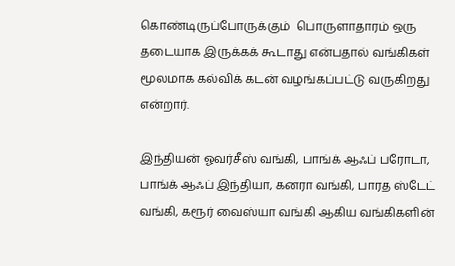கொண்டிருப்போருக்கும்  பொருளாதாரம் ஒரு தடையாக இருக்கக் கூடாது என்பதால் வங்கிகள் மூலமாக கல்விக் கடன் வழங்கப்பட்டு வருகிறது என்றார்.

இந்தியன் ஓவர்சீஸ் வங்கி, பாங்க் ஆஃப் பரோடா, பாங்க் ஆஃப் இந்தியா, கனரா வங்கி, பாரத ஸ்டேட் வங்கி, கரூர் வைஸ்யா வங்கி ஆகிய வங்கிகளின்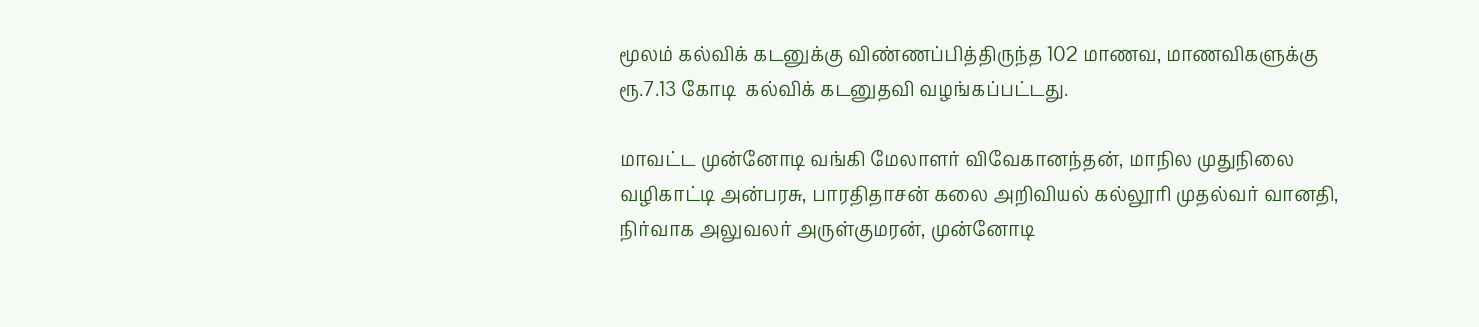மூலம் கல்விக் கடனுக்கு விண்ணப்பித்திருந்த 102 மாணவ, மாணவிகளுக்கு ரூ.7.13 கோடி  கல்விக் கடனுதவி வழங்கப்பட்டது.

மாவட்ட முன்னோடி வங்கி மேலாளர் விவேகானந்தன், மாநில முதுநிலை வழிகாட்டி அன்பரசு, பாரதிதாசன் கலை அறிவியல் கல்லூரி முதல்வர் வானதி, நிர்வாக அலுவலர் அருள்குமரன், முன்னோடி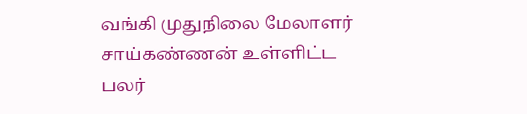வங்கி முதுநிலை மேலாளர் சாய்கண்ணன் உள்ளிட்ட பலர்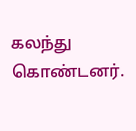கலந்து கொண்டனர்.